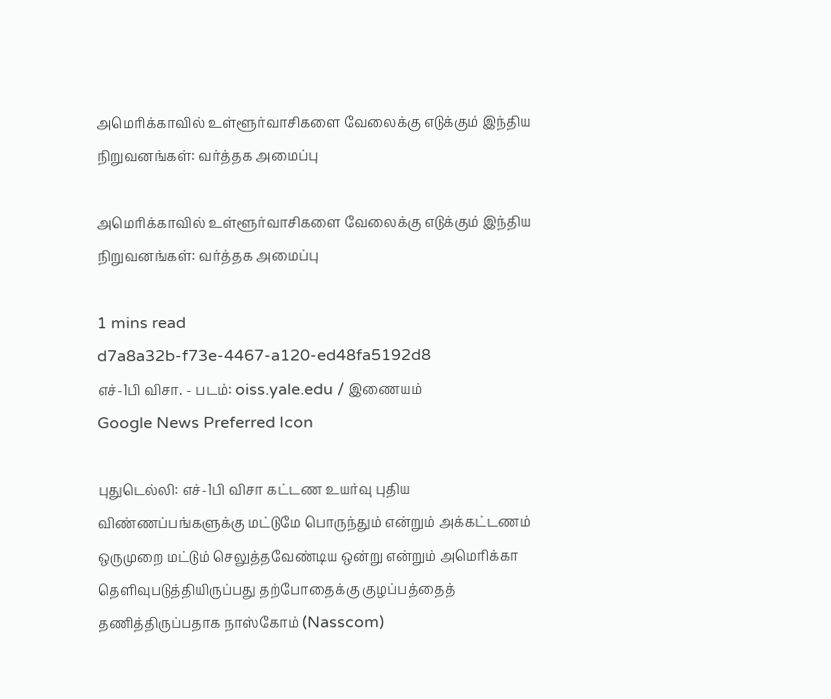அமெரிக்காவில் உள்ளூர்வாசிகளை வேலைக்கு எடுக்கும் இந்திய நிறுவனங்கள்: வர்த்தக அமைப்பு

அமெரிக்காவில் உள்ளூர்வாசிகளை வேலைக்கு எடுக்கும் இந்திய நிறுவனங்கள்: வர்த்தக அமைப்பு

1 mins read
d7a8a32b-f73e-4467-a120-ed48fa5192d8
எச்-1பி விசா. - படம்: oiss.yale.edu / இணையம்
Google News Preferred Icon

புதுடெல்லி: எச்-1பி விசா கட்டண உயர்வு புதிய விண்ணப்பங்களுக்கு மட்டுமே பொருந்தும் என்றும் அக்கட்டணம் ஒருமுறை மட்டும் செலுத்தவேண்டிய ஒன்று என்றும் அமெரிக்கா தெளிவுபடுத்தியிருப்பது தற்போதைக்கு குழப்பத்தைத் தணித்திருப்பதாக நாஸ்கோம் (Nasscom)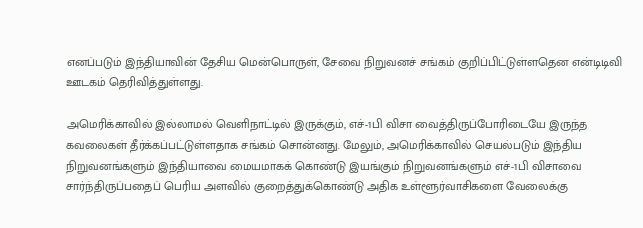எனப்படும் இந்தியாவின் தேசிய மென்பொருள், சேவை நிறுவனச் சங்கம் குறிப்பிட்டுள்ளதென என்டிடிவி ஊடகம் தெரிவித்துள்ளது.

அமெரிக்காவில் இல்லாமல் வெளிநாட்டில் இருக்கும், எச்-1பி விசா வைத்திருப்போரிடையே இருந்த கவலைகள் தீர்க்கப்பட்டுள்ளதாக சங்கம் சொன்னது. மேலும், அமெரிக்காவில் செயல்படும் இந்திய நிறுவனங்களும் இந்தியாவை மையமாகக் கொண்டு இயங்கும் நிறுவனங்களும் எச்-1பி விசாவை சார்ந்திருப்பதைப் பெரிய அளவில் குறைத்துக்கொண்டு அதிக உள்ளூர்வாசிகளை வேலைக்கு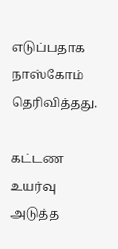எடுப்பதாக நாஸ்கோம் தெரிவித்தது.

கட்டண உயர்வு அடுத்த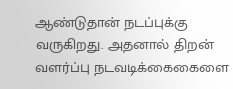ஆண்டுதான் நடப்புக்கு வருகிறது. அதனால் திறன் வளர்ப்பு நடவடிக்கைகைளை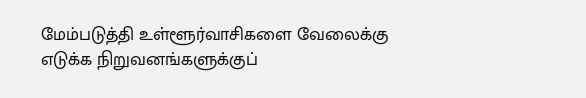மேம்படுத்தி உள்ளூர்வாசிகளை வேலைக்கு எடுக்க நிறுவனங்களுக்குப்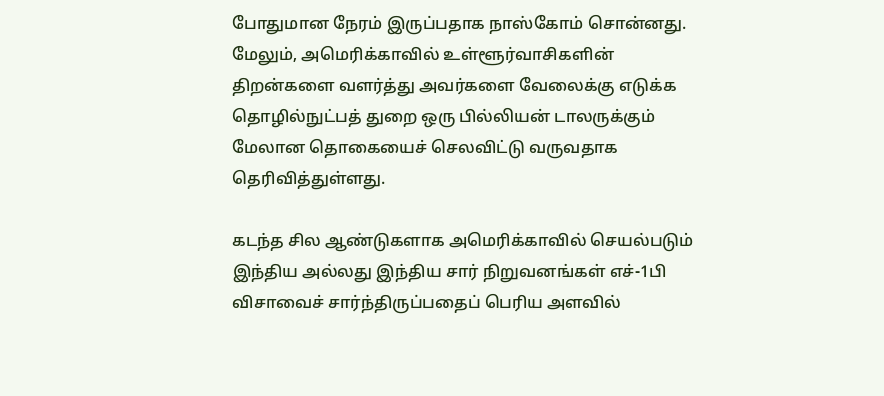போதுமான நேரம் இருப்பதாக நாஸ்கோம் சொன்னது. மேலும், அமெரிக்காவில் உள்ளூர்வாசிகளின் திறன்களை வளர்த்து அவர்களை வேலைக்கு எடுக்க தொழில்நுட்பத் துறை ஒரு பில்லியன் டாலருக்கும் மேலான தொகையைச் செலவிட்டு வருவதாக தெரிவித்துள்ளது.

கடந்த சில ஆண்டுகளாக அமெரிக்காவில் செயல்படும் இந்திய அல்லது இந்திய சார் நிறுவனங்கள் எச்-1பி விசாவைச் சார்ந்திருப்பதைப் பெரிய அளவில்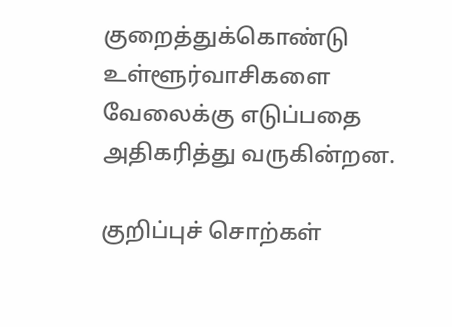குறைத்துக்கொண்டு உள்ளூர்வாசிகளை வேலைக்கு எடுப்பதை அதிகரித்து வருகின்றன.

குறிப்புச் சொற்கள்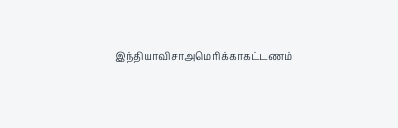இந்தியாவிசாஅமெரிக்காகட்டணம்